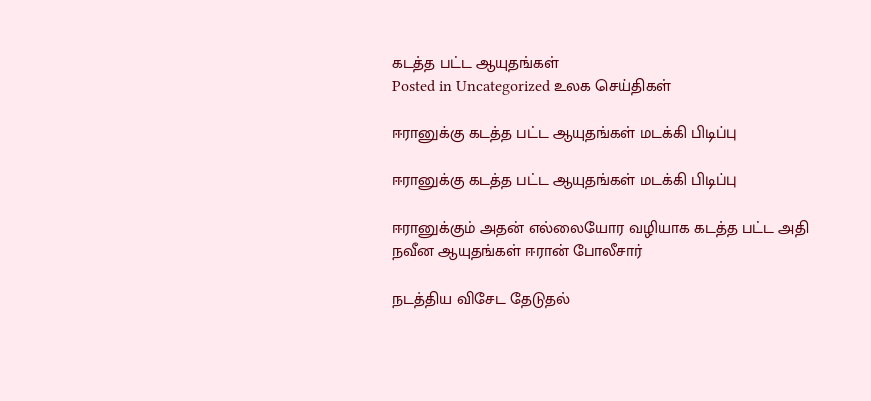கடத்த பட்ட ஆயுதங்கள்
Posted in Uncategorized உலக செய்திகள்

ஈரானுக்கு கடத்த பட்ட ஆயுதங்கள் மடக்கி பிடிப்பு

ஈரானுக்கு கடத்த பட்ட ஆயுதங்கள் மடக்கி பிடிப்பு

ஈரானுக்கும் அதன் எல்லையோர வழியாக கடத்த பட்ட அதி நவீன ஆயுதங்கள் ஈரான் போலீசார்

நடத்திய விசேட தேடுதல்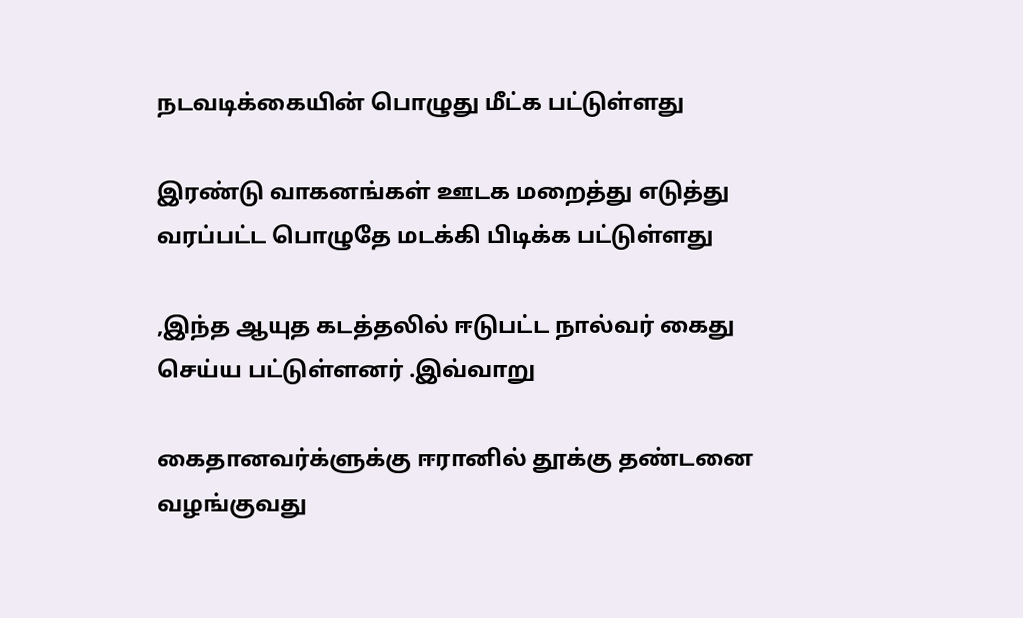நடவடிக்கையின் பொழுது மீட்க பட்டுள்ளது

இரண்டு வாகனங்கள் ஊடக மறைத்து எடுத்து வரப்பட்ட பொழுதே மடக்கி பிடிக்க பட்டுள்ளது

,இந்த ஆயுத கடத்தலில் ஈடுபட்ட நால்வர் கைது செய்ய பட்டுள்ளனர் .இவ்வாறு

கைதானவர்க்ளுக்கு ஈரானில் தூக்கு தண்டனை வழங்குவது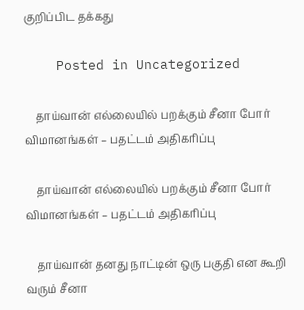குறிப்பிட தக்கது

    Posted in Uncategorized

    தாய்வான் எல்லையில் பறக்கும் சீனா போர் விமானங்கள் – பதட்டம் அதிகரிப்பு

    தாய்வான் எல்லையில் பறக்கும் சீனா போர் விமானங்கள் – பதட்டம் அதிகரிப்பு

    தாய்வான் தனது நாட்டின் ஒரு பகுதி என கூறி வரும் சீனா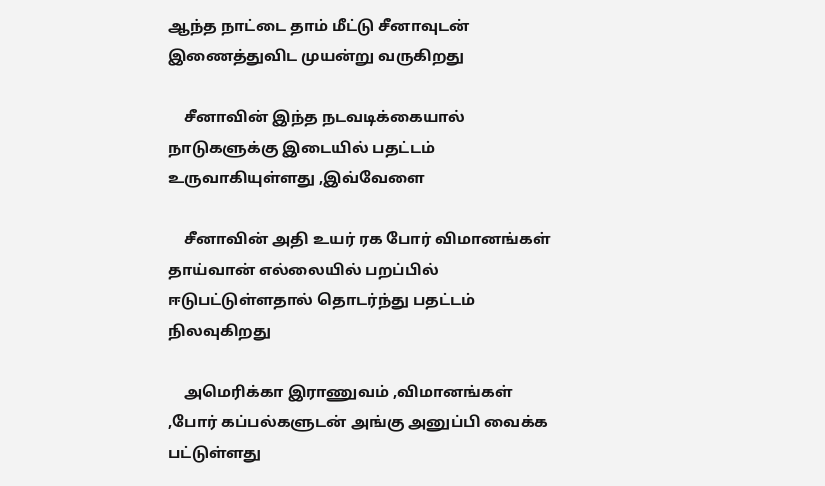ஆந்த நாட்டை தாம் மீட்டு சீனாவுடன் இணைத்துவிட முயன்று வருகிறது

    சீனாவின் இந்த நடவடிக்கையால் நாடுகளுக்கு இடையில் பதட்டம் உருவாகியுள்ளது ,இவ்வேளை

    சீனாவின் அதி உயர் ரக போர் விமானங்கள் தாய்வான் எல்லையில் பறப்பில் ஈடுபட்டுள்ளதால் தொடர்ந்து பதட்டம் நிலவுகிறது

    அமெரிக்கா இராணுவம் ,விமானங்கள் ,போர் கப்பல்களுடன் அங்கு அனுப்பி வைக்க பட்டுள்ளது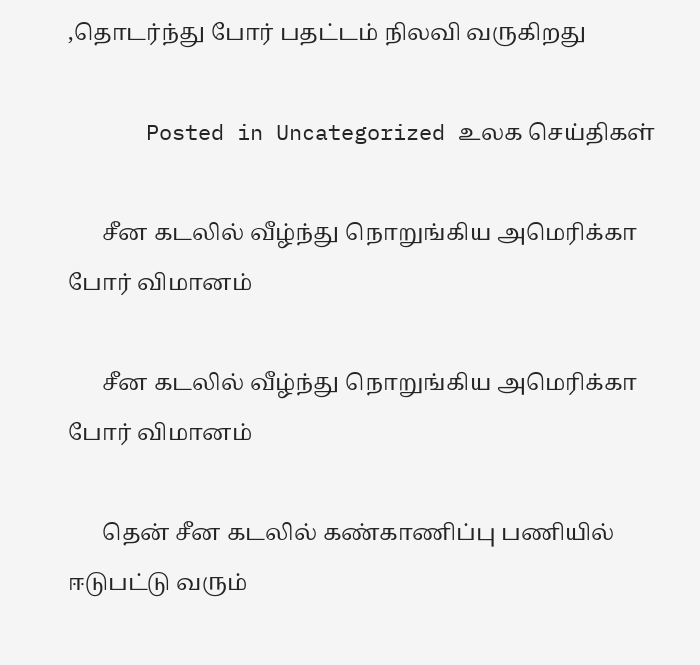,தொடர்ந்து போர் பதட்டம் நிலவி வருகிறது

      Posted in Uncategorized உலக செய்திகள்

      சீன கடலில் வீழ்ந்து நொறுங்கிய அமெரிக்கா போர் விமானம்

      சீன கடலில் வீழ்ந்து நொறுங்கிய அமெரிக்கா போர் விமானம்

      தென் சீன கடலில் கண்காணிப்பு பணியில் ஈடுபட்டு வரும்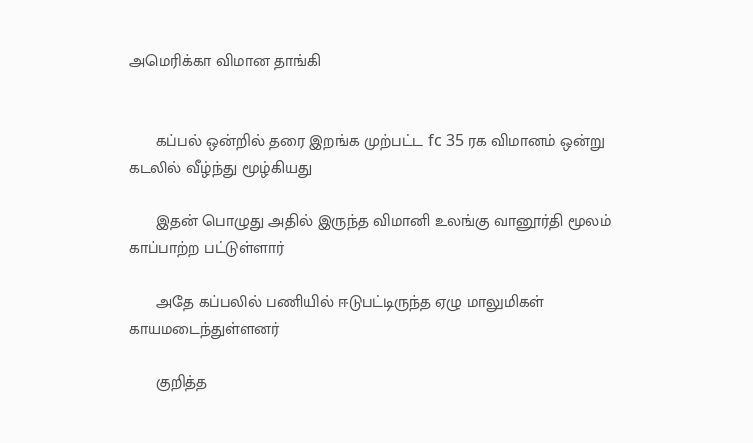அமெரிக்கா விமான தாங்கி


      கப்பல் ஒன்றில் தரை இறங்க முற்பட்ட fc 35 ரக விமானம் ஒன்று கடலில் வீழ்ந்து மூழ்கியது

      இதன் பொழுது அதில் இருந்த விமானி உலங்கு வானூர்தி மூலம் காப்பாற்ற பட்டுள்ளார்

      அதே கப்பலில் பணியில் ஈடுபட்டிருந்த ஏழு மாலுமிகள் காயமடைந்துள்ளனர்

      குறித்த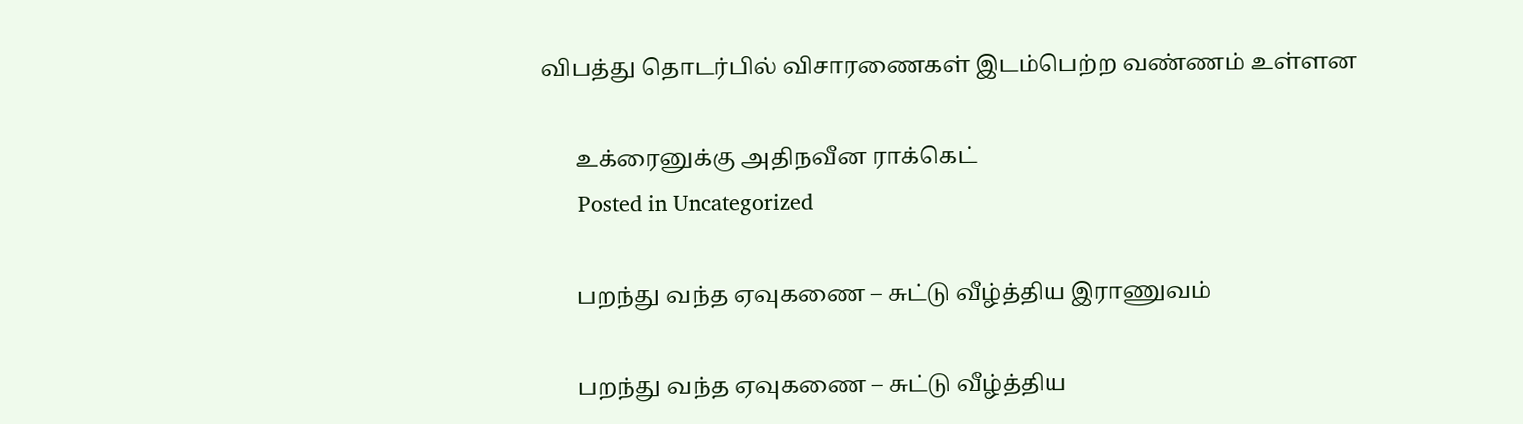விபத்து தொடர்பில் விசாரணைகள் இடம்பெற்ற வண்ணம் உள்ளன

      உக்ரைனுக்கு அதிநவீன ராக்கெட்
      Posted in Uncategorized

      பறந்து வந்த ஏவுகணை – சுட்டு வீழ்த்திய இராணுவம்

      பறந்து வந்த ஏவுகணை – சுட்டு வீழ்த்திய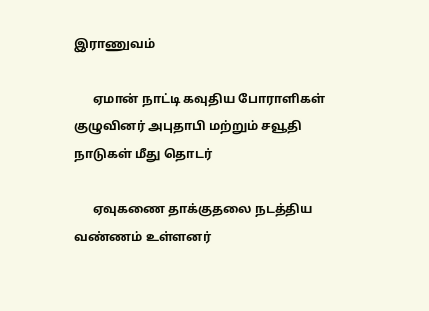இராணுவம்

      ஏமான் நாட்டி கவுதிய போராளிகள் குழுவினர் அபுதாபி மற்றும் சவூதி நாடுகள் மீது தொடர்

      ஏவுகணை தாக்குதலை நடத்திய வண்ணம் உள்ளனர்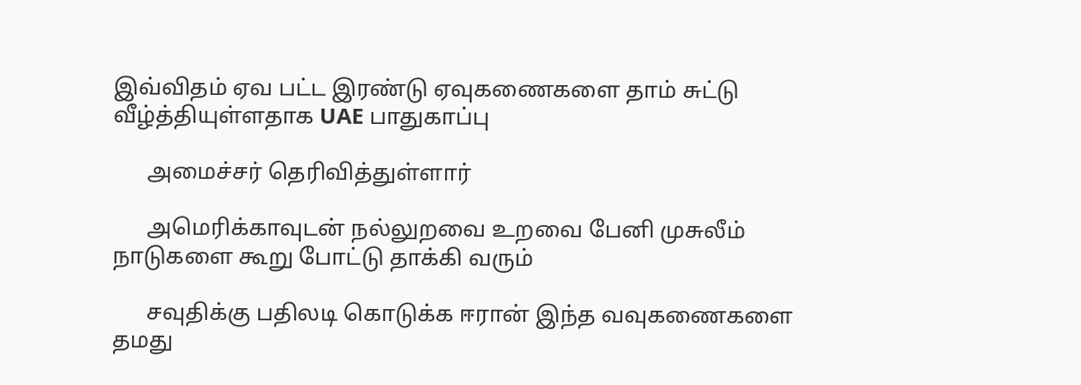இவ்விதம் ஏவ பட்ட இரண்டு ஏவுகணைகளை தாம் சுட்டு வீழ்த்தியுள்ளதாக UAE பாதுகாப்பு

      அமைச்சர் தெரிவித்துள்ளார்

      அமெரிக்காவுடன் நல்லுறவை உறவை பேனி முசுலீம் நாடுகளை கூறு போட்டு தாக்கி வரும்

      சவுதிக்கு பதிலடி கொடுக்க ஈரான் இந்த வவுகணைகளை தமது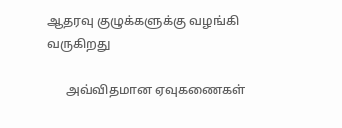ஆதரவு குழுக்களுக்கு வழங்கி வருகிறது

      அவ்விதமான ஏவுகணைகள்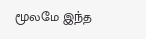மூலமே இந்த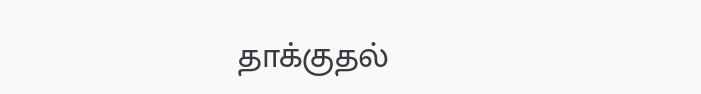தாக்குதல்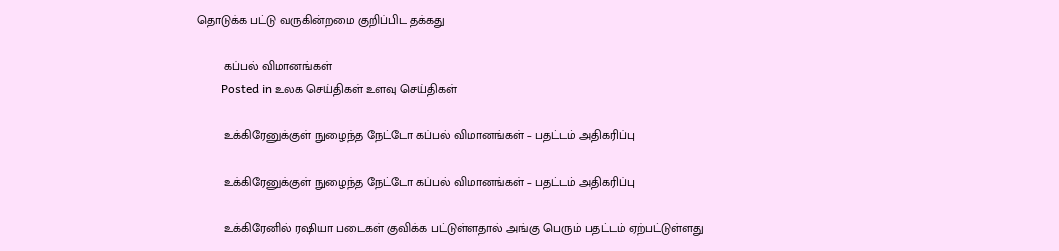தொடுக்க பட்டு வருகின்றமை குறிப்பிட தக்கது

        கப்பல் விமானங்கள்
        Posted in உலக செய்திகள் உளவு செய்திகள்

        உக்கிரேனுக்குள் நுழைந்த நேட்டோ கப்பல் விமானங்கள் – பதட்டம் அதிகரிப்பு

        உக்கிரேனுக்குள் நுழைந்த நேட்டோ கப்பல் விமானங்கள் – பதட்டம் அதிகரிப்பு

        உக்கிரேனில் ரஷியா படைகள் குவிக்க பட்டுள்ளதால் அங்கு பெரும் பதட்டம் ஏற்பட்டுள்ளது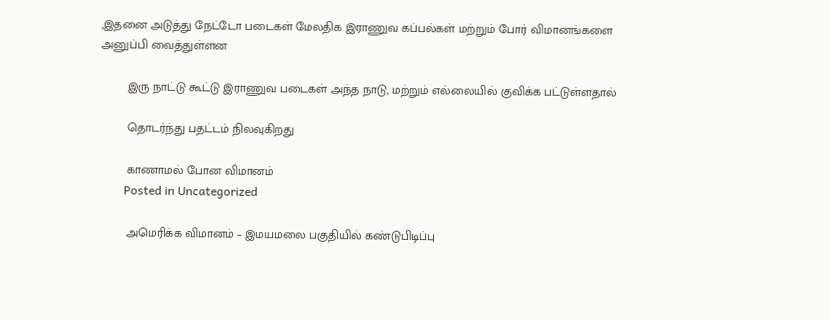,இதனை அடுத்து நேட்டோ படைகள் மேலதிக இராணுவ கப்பல்கள் மற்றும் போர் விமானங்களை அனுப்பி வைத்துள்ளன

        இரு நாட்டு கூட்டு இராணுவ படைகள் அந்த நாடு, மற்றும் எல்லையில் குவிக்க பட்டுள்ளதால்

        தொடர்ந்து பதட்டம் நிலவுகிறது

        காணாமல் போன விமானம்
        Posted in Uncategorized

        அமெரிக்க விமானம் – இமயமலை பகுதியில் கண்டுபிடிப்பு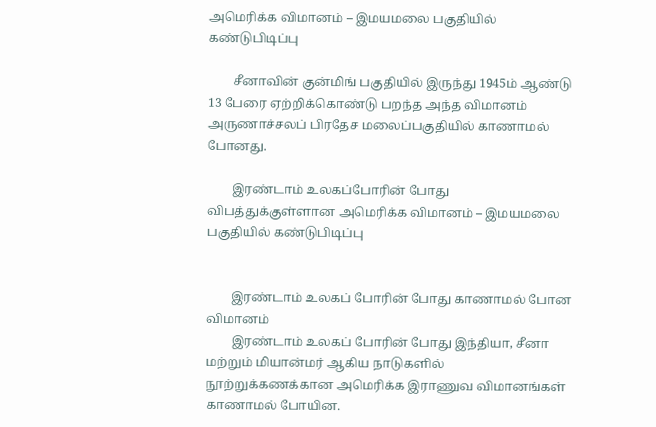அமெரிக்க விமானம் – இமயமலை பகுதியில் கண்டுபிடிப்பு

        சீனாவின் குன்மிங் பகுதியில் இருந்து 1945ம் ஆண்டு 13 பேரை ஏற்றிக்கொண்டு பறந்த அந்த விமானம் அருணாச்சலப் பிரதேச மலைப்பகுதியில் காணாமல் போனது.

        இரண்டாம் உலகப்போரின் போது விபத்துக்குள்ளான அமெரிக்க விமானம் – இமயமலை பகுதியில் கண்டுபிடிப்பு


        இரண்டாம் உலகப் போரின் போது காணாமல் போன விமானம்
        இரண்டாம் உலகப் போரின் போது இந்தியா, சீனா மற்றும் மியான்மர் ஆகிய நாடுகளில் நூற்றுக்கணக்கான அமெரிக்க இராணுவ விமானங்கள் காணாமல் போயின.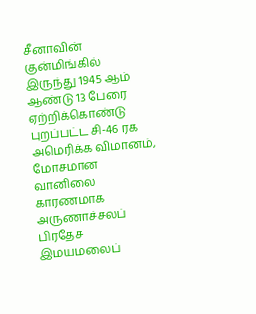சீனாவின் குன்மிங்கில் இருந்து 1945 ஆம் ஆண்டு 13 பேரை ஏற்றிக்கொண்டு புறப்பட்ட சி-46 ரக அமெரிக்க விமானம், மோசமான வானிலை காரணமாக அருணாச்சலப் பிரதேச இமயமலைப்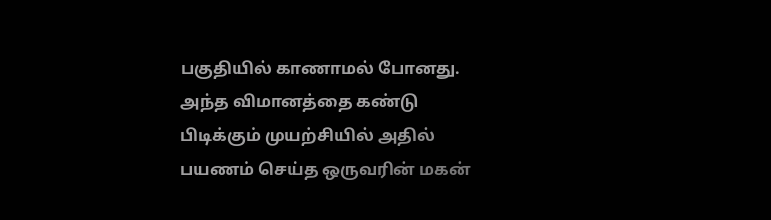பகுதியில் காணாமல் போனது. அந்த விமானத்தை கண்டு பிடிக்கும் முயற்சியில் அதில் பயணம் செய்த ஒருவரின் மகன்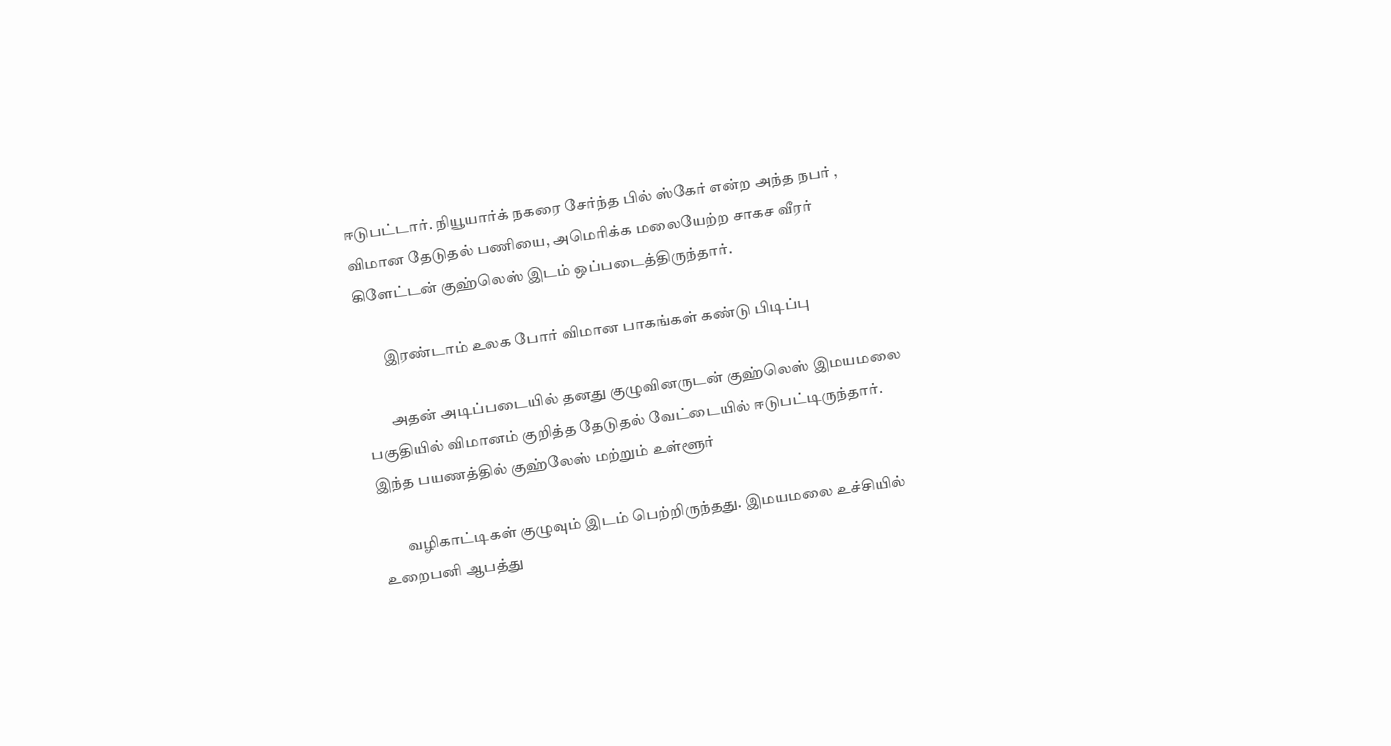ஈடுபட்டார். நியூயார்க் நகரை சேர்ந்த பில் ஸ்கேர் என்ற அந்த நபர் , விமான தேடுதல் பணியை, அமெரிக்க மலையேற்ற சாகச வீரர் கிளேட்டன் குஹ்லெஸ் இடம் ஒப்படைத்திருந்தார்.

        இரண்டாம் உலக போர் விமான பாகங்கள் கண்டு பிடிப்பு

        அதன் அடிப்படையில் தனது குழுவினருடன் குஹ்லெஸ் இமயமலை பகுதியில் விமானம் குறித்த தேடுதல் வேட்டையில் ஈடுபட்டிருந்தார். இந்த பயணத்தில் குஹ்லேஸ் மற்றும் உள்ளூர்

        வழிகாட்டிகள் குழுவும் இடம் பெற்றிருந்தது. இமயமலை உச்சியில் உறைபனி ஆபத்து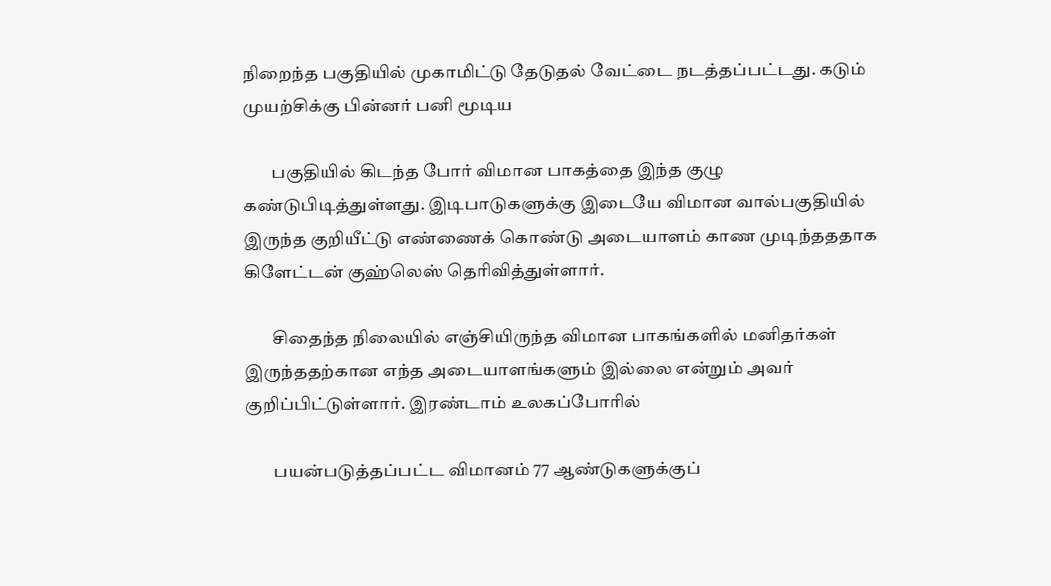நிறைந்த பகுதியில் முகாமிட்டு தேடுதல் வேட்டை நடத்தப்பட்டது. கடும் முயற்சிக்கு பின்னர் பனி மூடிய

        பகுதியில் கிடந்த போர் விமான பாகத்தை இந்த குழு கண்டுபிடித்துள்ளது. இடிபாடுகளுக்கு இடையே விமான வால்பகுதியில் இருந்த குறியீட்டு எண்ணைக் கொண்டு அடையாளம் காண முடிந்தததாக கிளேட்டன் குஹ்லெஸ் தெரிவித்துள்ளார்.

        சிதைந்த நிலையில் எஞ்சியிருந்த விமான பாகங்களில் மனிதர்கள் இருந்ததற்கான எந்த அடையாளங்களும் இல்லை என்றும் அவர் குறிப்பிட்டுள்ளார். இரண்டாம் உலகப்போரில்

        பயன்படுத்தப்பட்ட விமானம் 77 ஆண்டுகளுக்குப்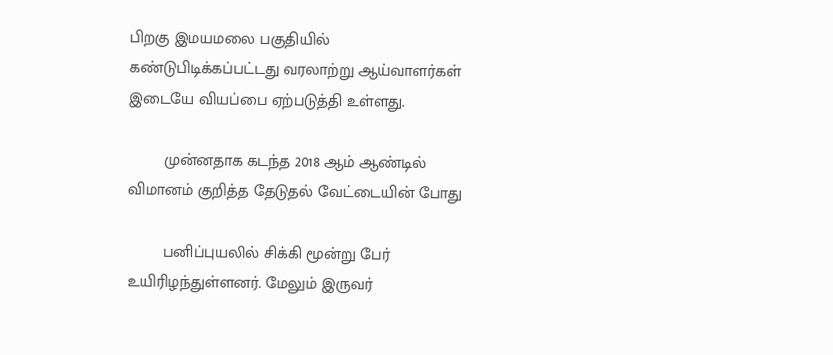பிறகு இமயமலை பகுதியில் கண்டுபிடிக்கப்பட்டது வரலாற்று ஆய்வாளர்கள் இடையே வியப்பை ஏற்படுத்தி உள்ளது.

        முன்னதாக கடந்த 2018 ஆம் ஆண்டில் விமானம் குறித்த தேடுதல் வேட்டையின் போது

        பனிப்புயலில் சிக்கி மூன்று பேர் உயிரிழந்துள்ளனர். மேலும் இருவர்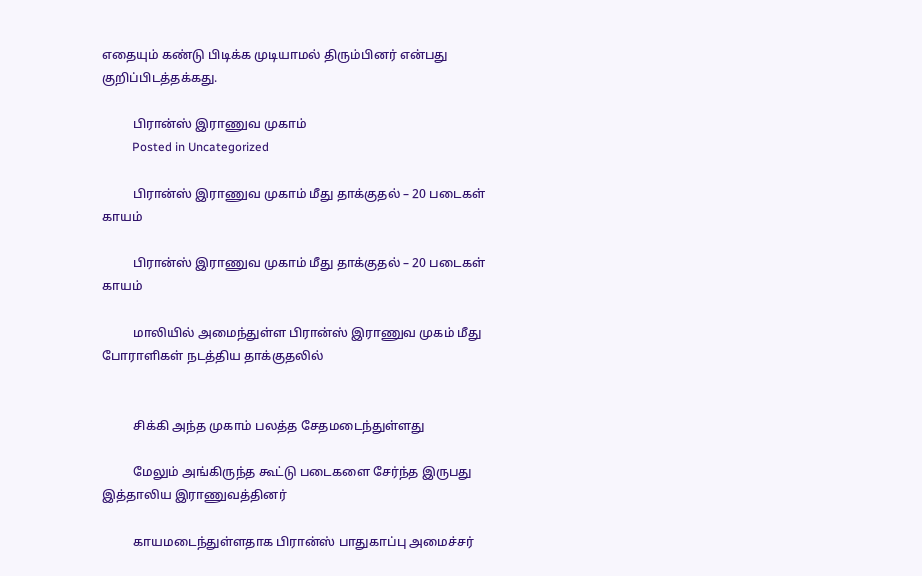எதையும் கண்டு பிடிக்க முடியாமல் திரும்பினர் என்பது குறிப்பிடத்தக்கது.

          பிரான்ஸ் இராணுவ முகாம்
          Posted in Uncategorized

          பிரான்ஸ் இராணுவ முகாம் மீது தாக்குதல் – 20 படைகள் காயம்

          பிரான்ஸ் இராணுவ முகாம் மீது தாக்குதல் – 20 படைகள் காயம்

          மாலியில் அமைந்துள்ள பிரான்ஸ் இராணுவ முகம் மீது போராளிகள் நடத்திய தாக்குதலில்


          சிக்கி அந்த முகாம் பலத்த சேதமடைந்துள்ளது

          மேலும் அங்கிருந்த கூட்டு படைகளை சேர்ந்த இருபது இத்தாலிய இராணுவத்தினர்

          காயமடைந்துள்ளதாக பிரான்ஸ் பாதுகாப்பு அமைச்சர்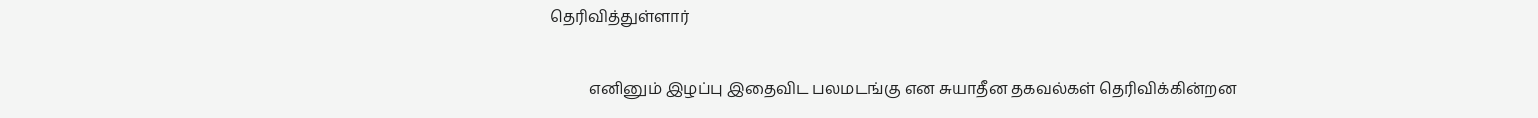தெரிவித்துள்ளார்

          எனினும் இழப்பு இதைவிட பலமடங்கு என சுயாதீன தகவல்கள் தெரிவிக்கின்றன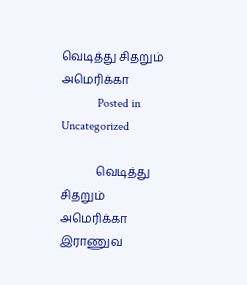வெடித்து சிதறும் அமெரிக்கா
            Posted in Uncategorized

            வெடித்து சிதறும் அமெரிக்கா இராணுவ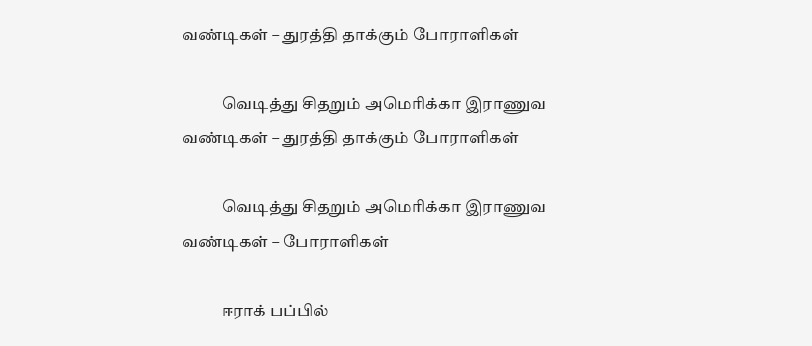வண்டிகள் – துரத்தி தாக்கும் போராளிகள்

            வெடித்து சிதறும் அமெரிக்கா இராணுவ வண்டிகள் – துரத்தி தாக்கும் போராளிகள்

            வெடித்து சிதறும் அமெரிக்கா இராணுவ வண்டிகள் – போராளிகள்

            ஈராக் பப்பில்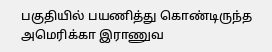பகுதியில் பயணித்து கொண்டிருந்த அமெரிக்கா இராணுவ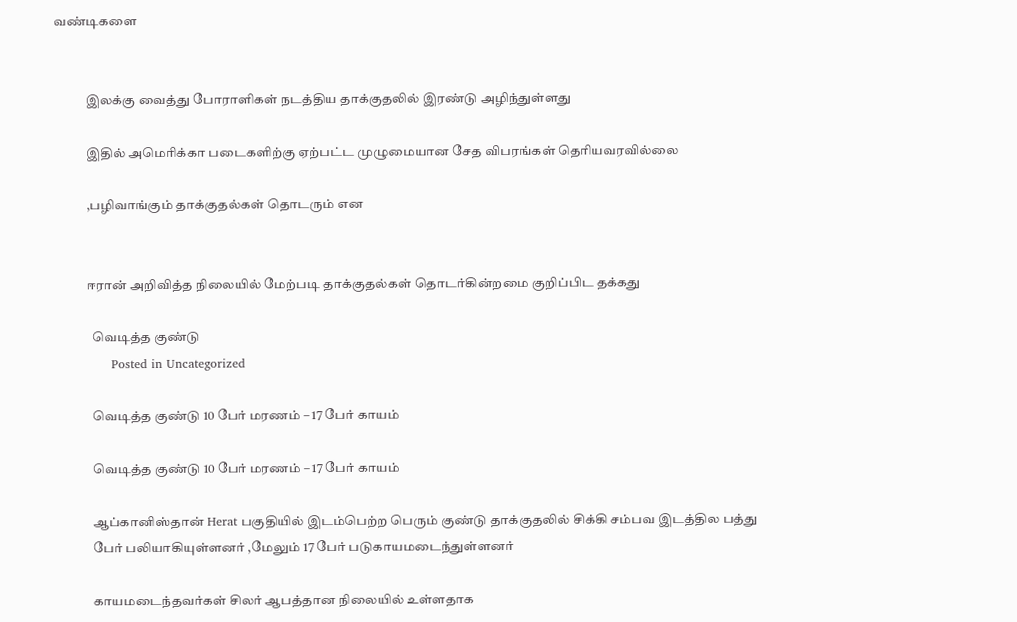வண்டிகளை


            இலக்கு வைத்து போராளிகள் நடத்திய தாக்குதலில் இரண்டு அழிந்துள்ளது

            இதில் அமெரிக்கா படைகளிற்கு ஏற்பட்ட முழுமையான சேத விபரங்கள் தெரியவரவில்லை

            ,பழிவாங்கும் தாக்குதல்கள் தொடரும் என


            ஈரான் அறிவித்த நிலையில் மேற்படி தாக்குதல்கள் தொடர்கின்றமை குறிப்பிட தக்கது

              வெடித்த குண்டு
              Posted in Uncategorized

              வெடித்த குண்டு 10 பேர் மரணம் – 17 பேர் காயம்

              வெடித்த குண்டு 10 பேர் மரணம் – 17 பேர் காயம்

              ஆப்கானிஸ்தான் Herat பகுதியில் இடம்பெற்ற பெரும் குண்டு தாக்குதலில் சிக்கி சம்பவ இடத்தில பத்து
              பேர் பலியாகியுள்ளனர் ,மேலும் 17 பேர் படுகாயமடைந்துள்ளனர்

              காயமடைந்தவர்கள் சிலர் ஆபத்தான நிலையில் உள்ளதாக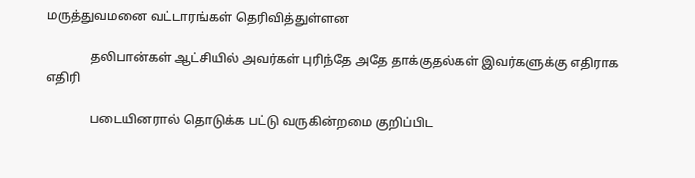மருத்துவமனை வட்டாரங்கள் தெரிவித்துள்ளன

              தலிபான்கள் ஆட்சியில் அவர்கள் புரிந்தே அதே தாக்குதல்கள் இவர்களுக்கு எதிராக எதிரி

              படையினரால் தொடுக்க பட்டு வருகின்றமை குறிப்பிட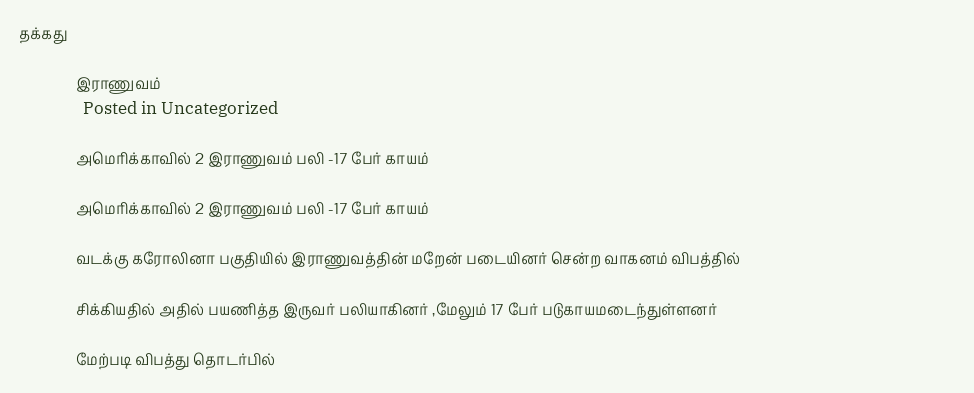தக்கது

                இராணுவம்
                Posted in Uncategorized

                அமெரிக்காவில் 2 இராணுவம் பலி -17 பேர் காயம்

                அமெரிக்காவில் 2 இராணுவம் பலி -17 பேர் காயம்

                வடக்கு கரோலினா பகுதியில் இராணுவத்தின் மறேன் படையினர் சென்ற வாகனம் விபத்தில்

                சிக்கியதில் அதில் பயணித்த இருவர் பலியாகினர் ,மேலும் 17 பேர் படுகாயமடைந்துள்ளனர்

                மேற்படி விபத்து தொடர்பில்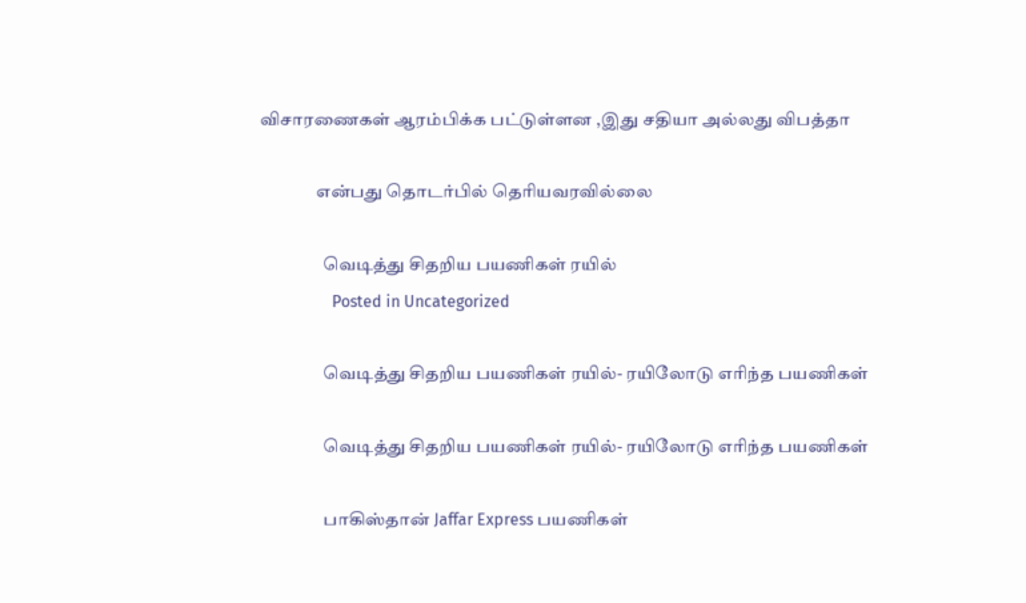விசாரணைகள் ஆரம்பிக்க பட்டுள்ளன ,இது சதியா அல்லது விபத்தா

                என்பது தொடர்பில் தெரியவரவில்லை

                  வெடித்து சிதறிய பயணிகள் ரயில்
                  Posted in Uncategorized

                  வெடித்து சிதறிய பயணிகள் ரயில்- ரயிலோடு எரிந்த பயணிகள்

                  வெடித்து சிதறிய பயணிகள் ரயில்- ரயிலோடு எரிந்த பயணிகள்

                  பாகிஸ்தான் Jaffar Express பயணிகள்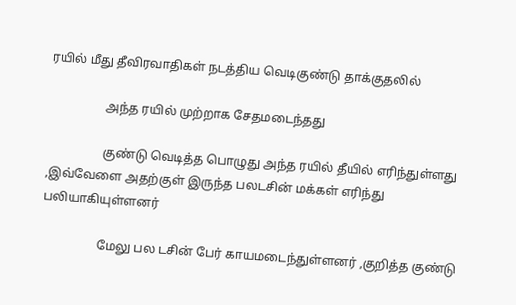ரயில் மீது தீவிரவாதிகள் நடத்திய வெடிகுண்டு தாக்குதலில்

                  அந்த ரயில் முற்றாக சேதமடைந்தது

                  குண்டு வெடித்த பொழுது அந்த ரயில் தீயில் எரிந்துள்ளது ,இவ்வேளை அதற்குள் இருந்த பலடசின் மக்கள் எரிந்து பலியாகியுள்ளனர்

                  மேலு பல டசின் பேர் காயமடைந்துள்ளனர் ,குறித்த குண்டு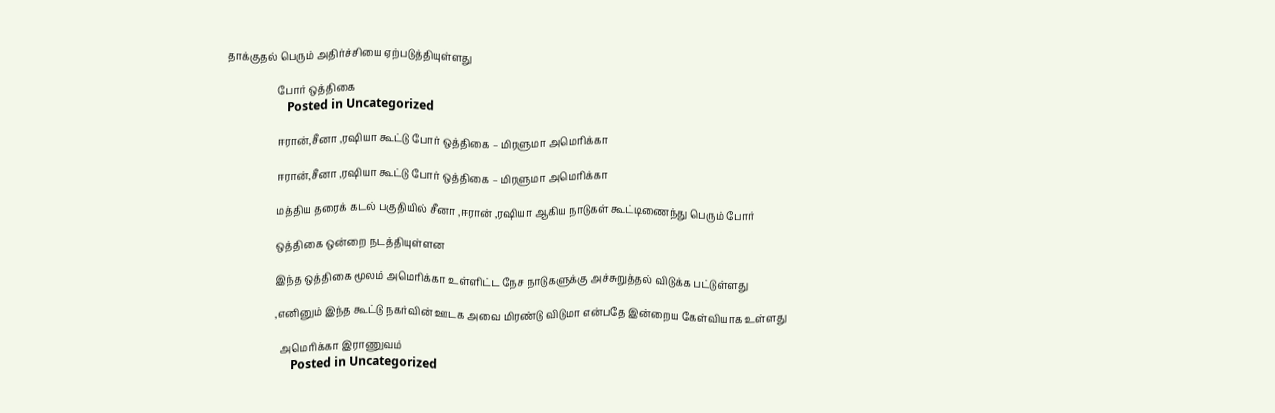தாக்குதல் பெரும் அதிர்ச்சியை ஏற்படுத்தியுள்ளது

                    போர் ஒத்திகை
                    Posted in Uncategorized

                    ஈரான்,சீனா ,ரஷியா கூட்டு போர் ஒத்திகை – மிரளுமா அமெரிக்கா

                    ஈரான்,சீனா ,ரஷியா கூட்டு போர் ஒத்திகை – மிரளுமா அமெரிக்கா

                    மத்திய தரைக் கடல் பகுதியில் சீனா ,ஈரான் ,ரஷியா ஆகிய நாடுகள் கூட்டிணைந்து பெரும் போர்

                    ஒத்திகை ஒன்றை நடத்தியுள்ளன

                    இந்த ஒத்திகை மூலம் அமெரிக்கா உள்ளிட்ட நேச நாடுகளுக்கு அச்சுறுத்தல் விடுக்க பட்டுள்ளது

                    ,எனினும் இந்த கூட்டு நகர்வின் ஊடக அவை மிரண்டு விடுமா என்பதே இன்றைய கேள்வியாக உள்ளது

                      அமெரிக்கா இராணுவம்
                      Posted in Uncategorized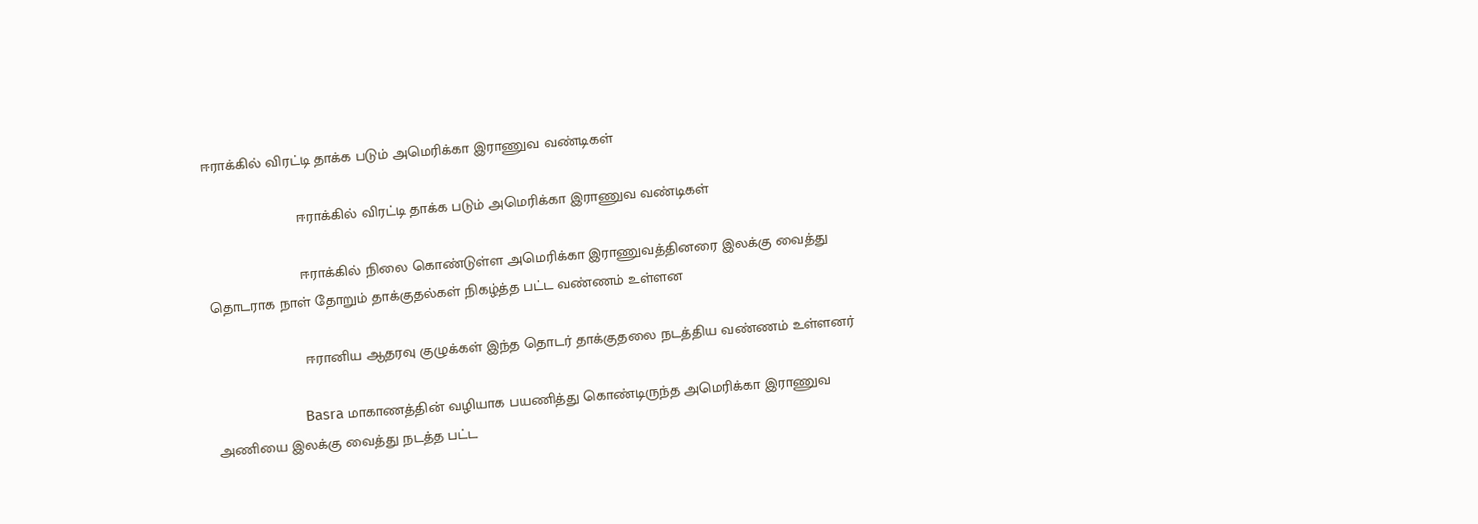ஈராக்கில் விரட்டி தாக்க படும் அமெரிக்கா இராணுவ வண்டிகள்

                      ஈராக்கில் விரட்டி தாக்க படும் அமெரிக்கா இராணுவ வண்டிகள்

                      ஈராக்கில் நிலை கொண்டுள்ள அமெரிக்கா இராணுவத்தினரை இலக்கு வைத்து தொடராக நாள் தோறும் தாக்குதல்கள் நிகழ்த்த பட்ட வண்ணம் உள்ளன

                      ஈரானிய ஆதரவு குழுக்கள் இந்த தொடர் தாக்குதலை நடத்திய வண்ணம் உள்ளனர்

                      Basra மாகாணத்தின் வழியாக பயணித்து கொண்டிருந்த அமெரிக்கா இராணுவ அணியை இலக்கு வைத்து நடத்த பட்ட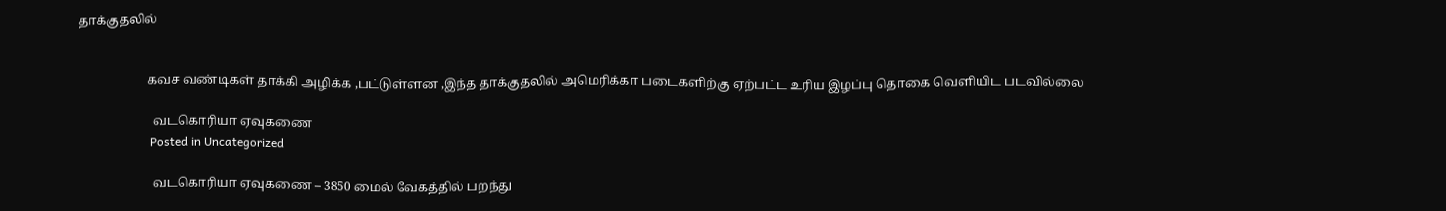தாக்குதலில்


                      கவச வண்டிகள் தாக்கி அழிக்க ,பட்டுள்ளன ,இந்த தாக்குதலில் அமெரிக்கா படைகளிற்கு ஏற்பட்ட உரிய இழப்பு தொகை வெளியிட படவில்லை

                        வடகொரியா ஏவுகணை
                        Posted in Uncategorized

                        வடகொரியா ஏவுகணை – 3850 மைல் வேகத்தில் பறந்து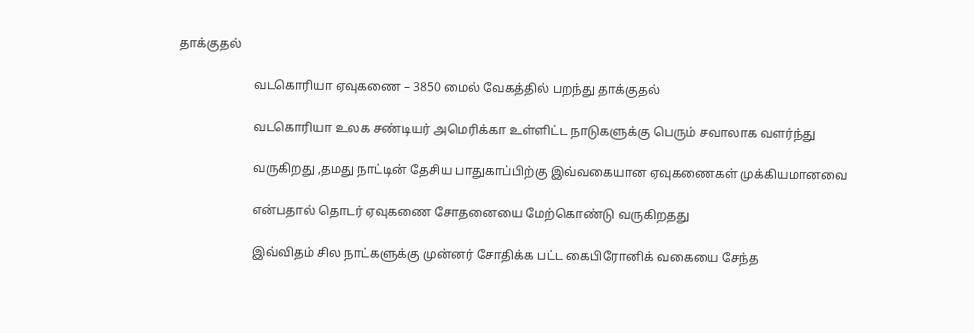தாக்குதல்

                        வடகொரியா ஏவுகணை – 3850 மைல் வேகத்தில் பறந்து தாக்குதல்

                        வடகொரியா உலக சண்டியர் அமெரிக்கா உள்ளிட்ட நாடுகளுக்கு பெரும் சவாலாக வளர்ந்து

                        வருகிறது ,தமது நாட்டின் தேசிய பாதுகாப்பிற்கு இவ்வகையான ஏவுகணைகள் முக்கியமானவை

                        என்பதால் தொடர் ஏவுகணை சோதனையை மேற்கொண்டு வருகிறதது

                        இவ்விதம் சில நாட்களுக்கு முன்னர் சோதிக்க பட்ட கைபிரோனிக் வகையை சேந்த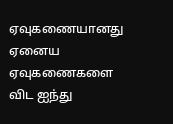ஏவுகணையானது ஏனைய ஏவுகணைகளை விட ஐந்து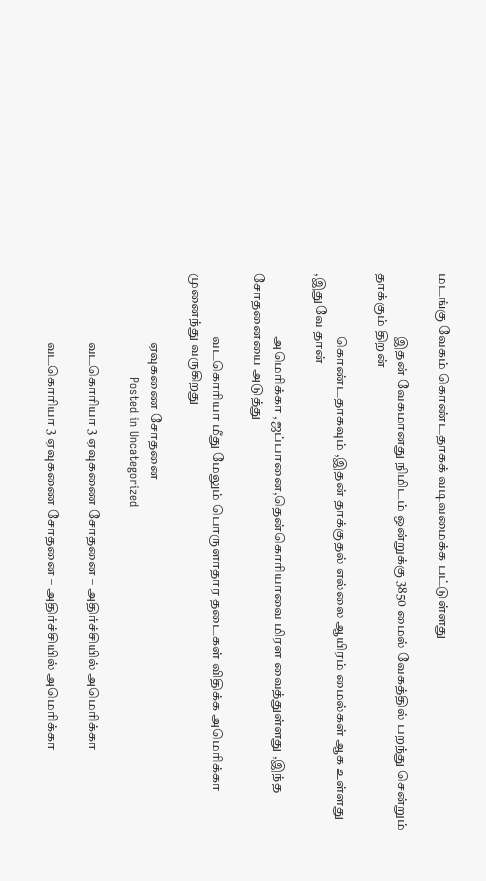மடங்கு வேகம் கொண்டதாகக் வடிவமைக்க பட்டுள்ளது

                        இதன் வேகமானது நிமிடம் ஒன்றுக்கு 3850 மைல் வேகத்தில் பறந்து சென்றும் தாக்கும் திறன்

                        கொண்டதாகவும் ,இதன் தாக்குதல் எல்லை ஆயிரம் மைல்கள் ஆக உள்ளது ,இதுவே தான்

                        அமெரிக்கா ,ஜப்பானை,தென்கொரியாவை மிரள வைத்துள்ளது ,இந்த சோதனையை அடுத்து

                        வடகொரியா மீது மேலும் பொருளாதார தடைகள் விதிக்க அமெரிக்கா முனைந்து வருகிறது

                          ஏவுகணை சோதனை
                          Posted in Uncategorized

                          வடகொரியா 3 ஏவுகணை சோதனை – அதிர்ச்சியில் அமெரிக்கா

                          வடகொரியா 3 ஏவுகணை சோதனை – அதிர்ச்சியில் அமெரிக்கா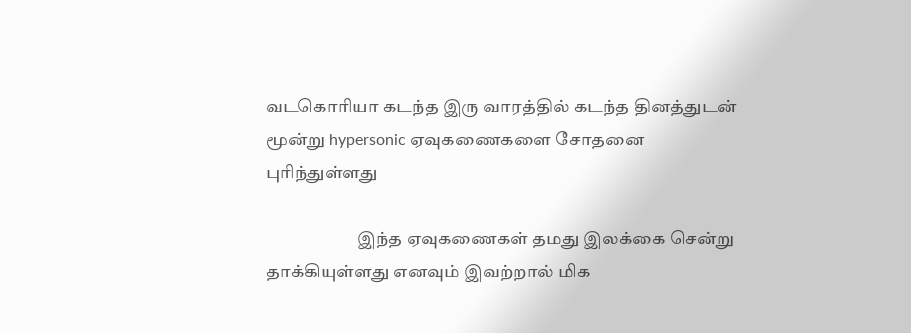வடகொரியா கடந்த இரு வாரத்தில் கடந்த தினத்துடன் மூன்று hypersonic ஏவுகணைகளை சோதனை புரிந்துள்ளது

                          இந்த ஏவுகணைகள் தமது இலக்கை சென்று தாக்கியுள்ளது எனவும் இவற்றால் மிக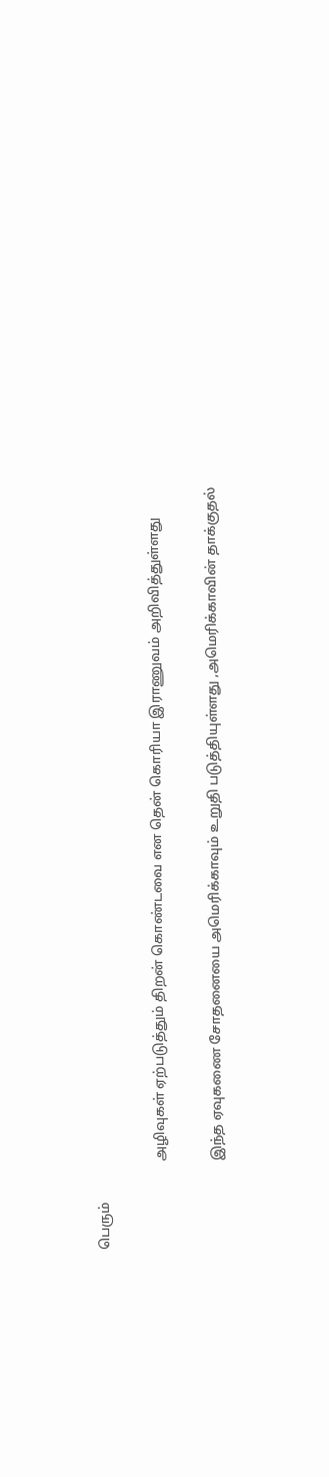பெரும்

                          அழிவுகள் ஏற்படுத்தும் திறன் கொண்டவை என தென் கொரியா இராணுவம் அறிவித்துள்ளது

                          இந்த ஏவுகணை சோதனையை அமெரிக்காவும் உறுதி படுத்தியுள்ளது ,அமெரிக்காவின் தாக்குதல்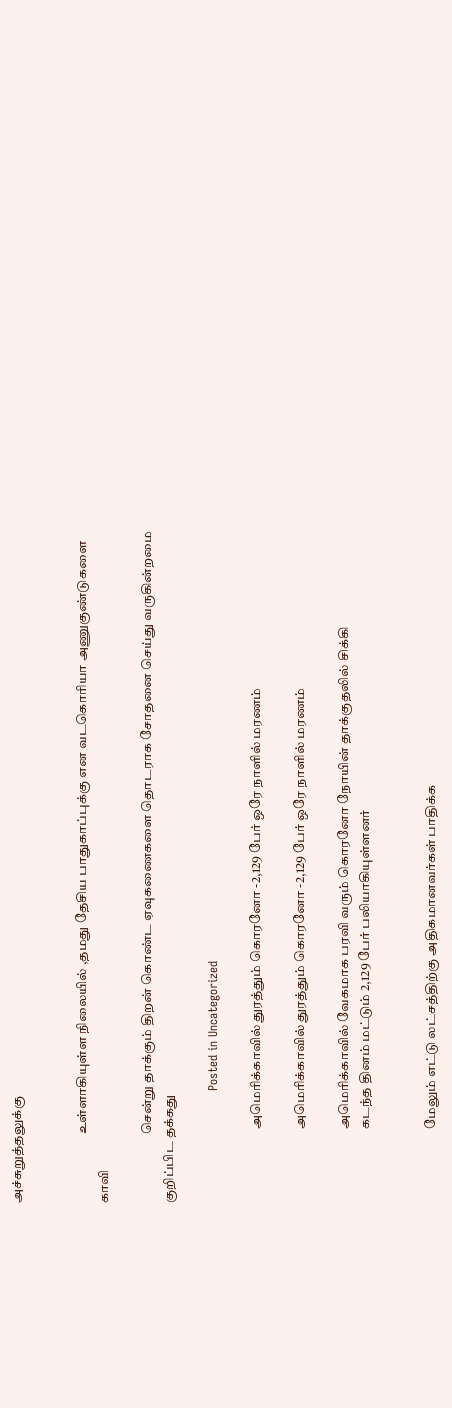அச்சுறுத்தலுக்கு


                          உள்ளாகியுள்ள நிலையில் ,தமது தேசிய பாதுகாப்புக்கு என வடகொரியா அணுகுண்டுகளை காவி

                          சென்று தாக்கும் திறன் கொண்ட ஏவுகணைகளை தொடராக சோதனை செய்து வருகின்றமை குறிப்பிட தக்கது

                            Posted in Uncategorized

                            அமெரிக்காவில் துரத்தும் கொரனோ -2,129 பேர் ஒரே நாளில் மரணம்

                            அமெரிக்காவில் துரத்தும் கொரனோ -2,129 பேர் ஒரே நாளில் மரணம்

                            அமெரிக்காவில் வேகமாக பரவி வரும் கொரனோ நோயின் தாக்குதலில் சிக்கி
                            கடந்த தினம் மட்டும் 2,129 பேர் பலியாகியுள்ளனர்


                            மேலும் எட்டு லட்சத்திற்கு அதிகமானவர்கள் பாதிக்க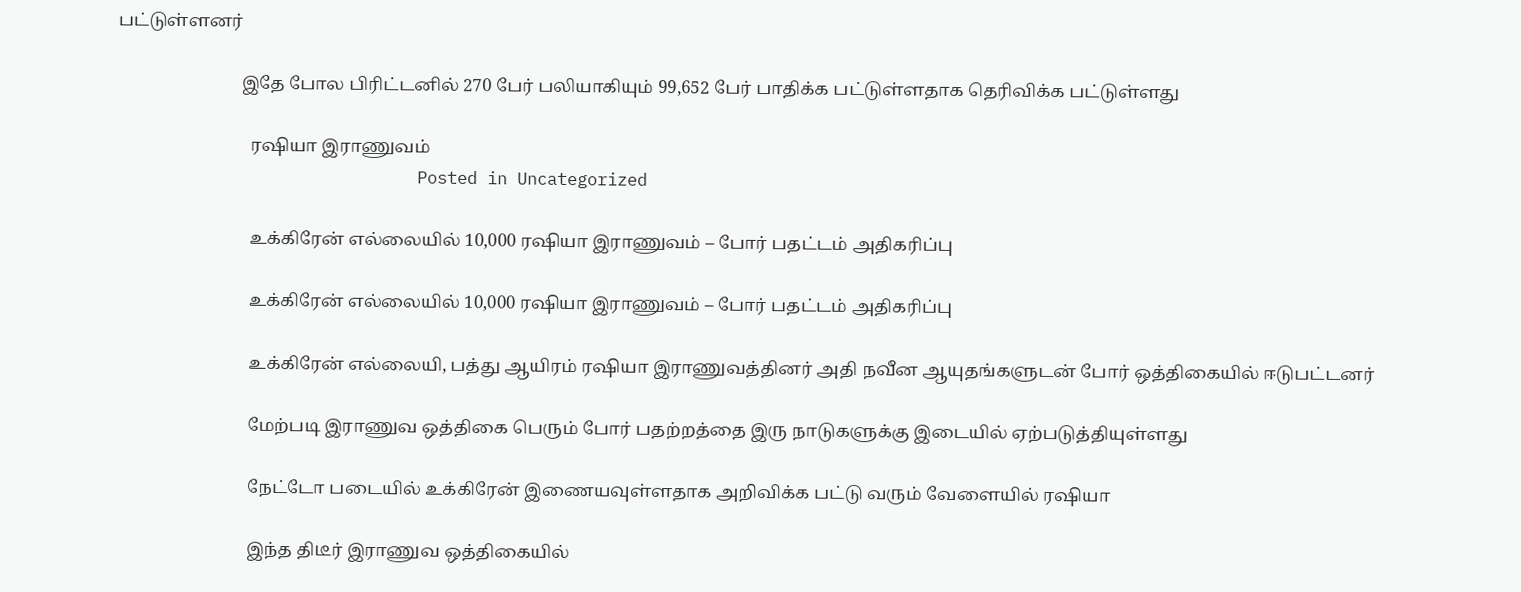பட்டுள்ளனர்

                            இதே போல பிரிட்டனில் 270 பேர் பலியாகியும் 99,652 பேர் பாதிக்க பட்டுள்ளதாக தெரிவிக்க பட்டுள்ளது

                              ரஷியா இராணுவம்
                              Posted in Uncategorized

                              உக்கிரேன் எல்லையில் 10,000 ரஷியா இராணுவம் – போர் பதட்டம் அதிகரிப்பு

                              உக்கிரேன் எல்லையில் 10,000 ரஷியா இராணுவம் – போர் பதட்டம் அதிகரிப்பு

                              உக்கிரேன் எல்லையி, பத்து ஆயிரம் ரஷியா இராணுவத்தினர் அதி நவீன ஆயுதங்களுடன் போர் ஒத்திகையில் ஈடுபட்டனர்

                              மேற்படி இராணுவ ஒத்திகை பெரும் போர் பதற்றத்தை இரு நாடுகளுக்கு இடையில் ஏற்படுத்தியுள்ளது

                              நேட்டோ படையில் உக்கிரேன் இணையவுள்ளதாக அறிவிக்க பட்டு வரும் வேளையில் ரஷியா

                              இந்த திடீர் இராணுவ ஒத்திகையில்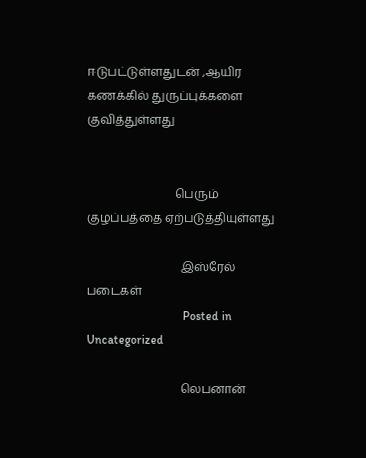ஈடுபட்டுள்ளதுடன் ,ஆயிர கணக்கில் துருப்புக்களை குவித்துள்ளது


                              பெரும் குழப்பத்தை ஏற்படுத்தியுள்ளது

                                இஸ்ரேல் படைகள்
                                Posted in Uncategorized

                                லெபனான்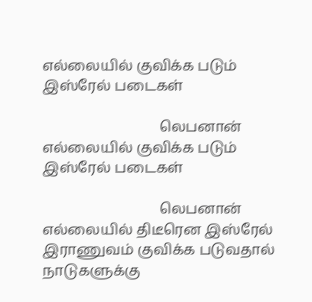எல்லையில் குவிக்க படும் இஸ்ரேல் படைகள்

                                லெபனான் எல்லையில் குவிக்க படும் இஸ்ரேல் படைகள்

                                லெபனான் எல்லையில் திடீரென இஸ்ரேல் இராணுவம் குவிக்க படுவதால் நாடுகளுக்கு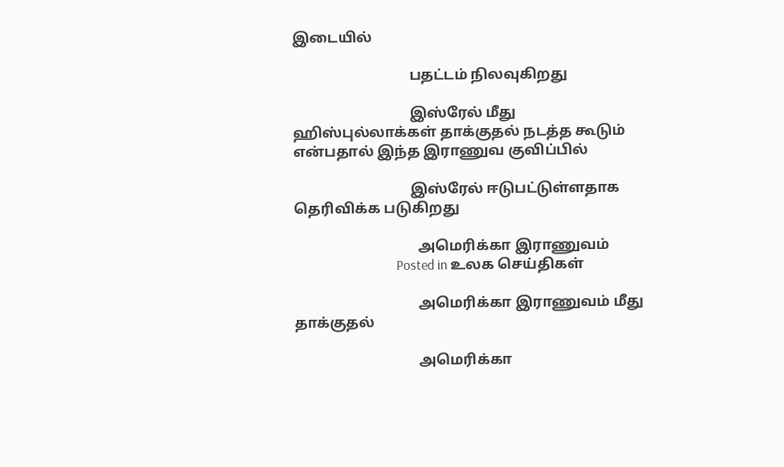இடையில்

                                பதட்டம் நிலவுகிறது

                                இஸ்ரேல் மீது ஹிஸ்புல்லாக்கள் தாக்குதல் நடத்த கூடும் என்பதால் இந்த இராணுவ குவிப்பில்

                                இஸ்ரேல் ஈடுபட்டுள்ளதாக தெரிவிக்க படுகிறது

                                  அமெரிக்கா இராணுவம்
                                  Posted in உலக செய்திகள்

                                  அமெரிக்கா இராணுவம் மீது தாக்குதல்

                                  அமெரிக்கா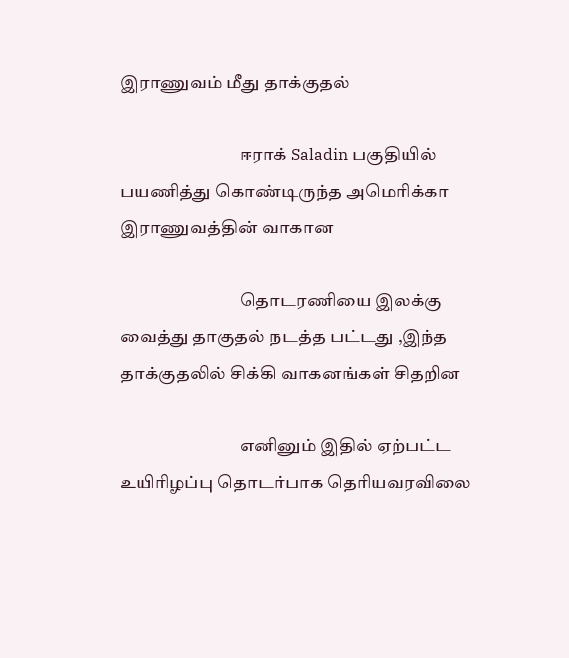இராணுவம் மீது தாக்குதல்

                                  ஈராக் Saladin பகுதியில் பயணித்து கொண்டிருந்த அமெரிக்கா இராணுவத்தின் வாகான

                                  தொடரணியை இலக்கு வைத்து தாகுதல் நடத்த பட்டது ,இந்த தாக்குதலில் சிக்கி வாகனங்கள் சிதறின

                                  எனினும் இதில் ஏற்பட்ட உயிரிழப்பு தொடர்பாக தெரியவரவிலை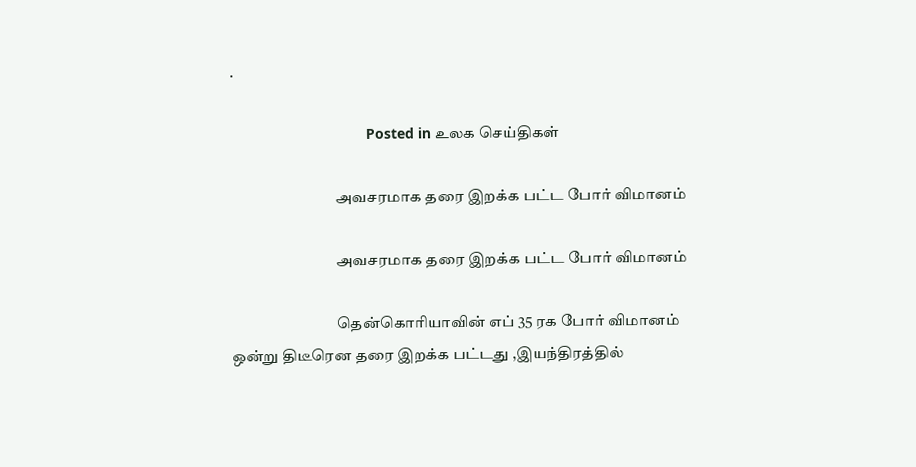.

                                  Posted in உலக செய்திகள்

                                  அவசரமாக தரை இறக்க பட்ட போர் விமானம்

                                  அவசரமாக தரை இறக்க பட்ட போர் விமானம்

                                  தென்கொரியாவின் எப் 35 ரக போர் விமானம் ஒன்று திடீரென தரை இறக்க பட்டது ,இயந்திரத்தில்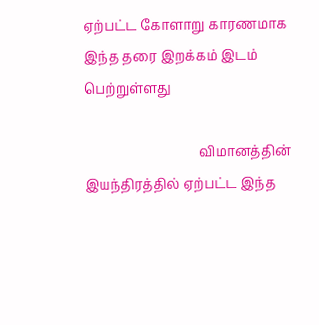ஏற்பட்ட கோளாறு காரணமாக இந்த தரை இறக்கம் இடம் பெற்றுள்ளது

                                  விமானத்தின் இயந்திரத்தில் ஏற்பட்ட இந்த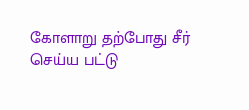கோளாறு தற்போது சீர் செய்ய பட்டு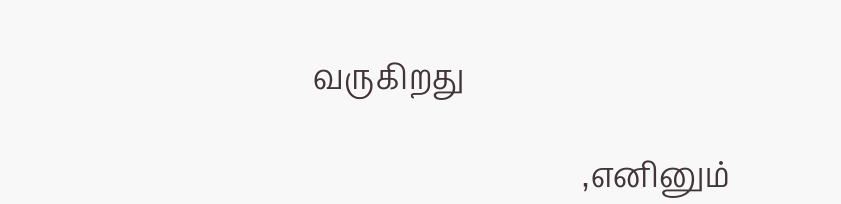வருகிறது

                                  ,எனினும்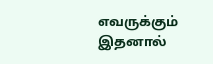எவருக்கும் இதனால்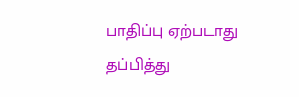பாதிப்பு ஏற்படாது தப்பித்து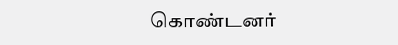கொண்டனர்